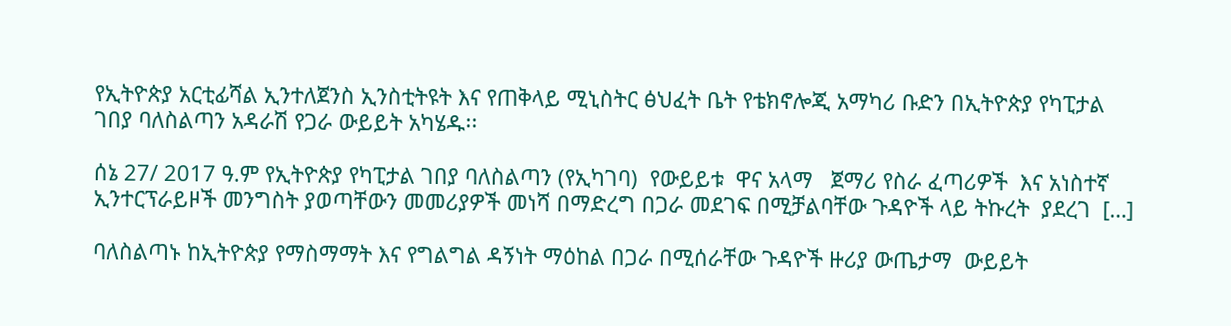የኢትዮጵያ አርቲፊሻል ኢንተለጀንስ ኢንስቲትዩት እና የጠቅላይ ሚኒስትር ፅህፈት ቤት የቴክኖሎጂ አማካሪ ቡድን በኢትዮጵያ የካፒታል ገበያ ባለስልጣን አዳራሽ የጋራ ውይይት አካሄዱ፡፡

ሰኔ 27/ 2017 ዓ.ም የኢትዮጵያ የካፒታል ገበያ ባለስልጣን (የኢካገባ)  የውይይቱ  ዋና አላማ   ጀማሪ የስራ ፈጣሪዎች  እና አነስተኛ ኢንተርፕራይዞች መንግስት ያወጣቸውን መመሪያዎች መነሻ በማድረግ በጋራ መደገፍ በሚቻልባቸው ጉዳዮች ላይ ትኩረት  ያደረገ  […]

ባለስልጣኑ ከኢትዮጵያ የማስማማት እና የግልግል ዳኝነት ማዕከል በጋራ በሚሰራቸው ጉዳዮች ዙሪያ ውጤታማ  ውይይት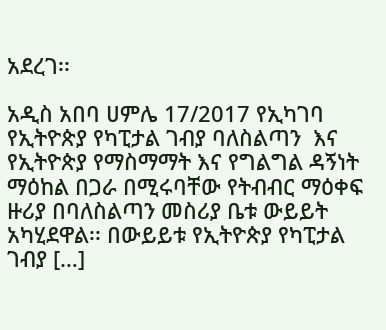አደረገ፡፡

አዲስ አበባ ሀምሌ 17/2017 የኢካገባ የኢትዮጵያ የካፒታል ገብያ ባለስልጣን  እና የኢትዮጵያ የማስማማት እና የግልግል ዳኝነት ማዕከል በጋራ በሚሩባቸው የትብብር ማዕቀፍ ዙሪያ በባለስልጣን መስሪያ ቤቱ ውይይት አካሂደዋል፡፡ በውይይቱ የኢትዮጵያ የካፒታል ገብያ […]